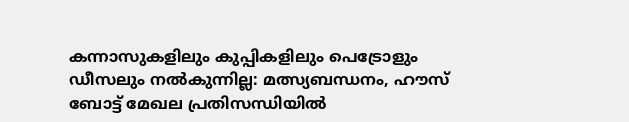കന്നാസുകളിലും കുപ്പികളിലും പെട്രോളും ഡീസലും നൽകുന്നില്ല: മത്സ്യബന്ധനം, ഹൗസ് ബോട്ട് മേഖല പ്രതിസന്ധിയിൽ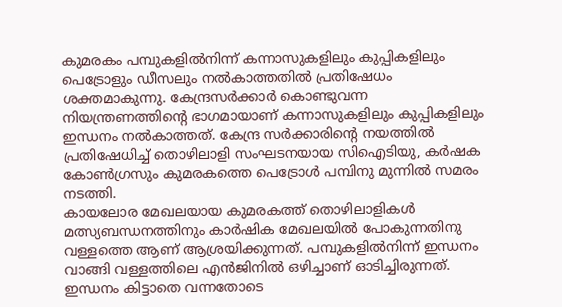കുമരകം പമ്പുകളിൽനിന്ന് കന്നാസുകളിലും കുപ്പികളിലും പെട്രോളും ഡീസലും നൽകാത്തതിൽ പ്രതിഷേധം ശക്തമാകുന്നു. കേന്ദ്രസർക്കാർ കൊണ്ടുവന്ന നിയന്ത്രണത്തിൻ്റെ ഭാഗമായാണ് കന്നാസുകളിലും കുപ്പികളിലും ഇന്ധനം നൽകാത്തത്. കേന്ദ്ര സർക്കാരിൻ്റെ നയത്തിൽ പ്രതിഷേധിച്ച് തൊഴിലാളി സംഘടനയായ സിഐടിയു, കർഷക കോൺഗ്രസും കുമരകത്തെ പെട്രോൾ പമ്പിനു മുന്നിൽ സമരം നടത്തി.
കായലോര മേഖലയായ കുമരകത്ത് തൊഴിലാളികൾ മത്സ്യബന്ധനത്തിനും കാർഷിക മേഖലയിൽ പോകുന്നതിനു വള്ളത്തെ ആണ് ആശ്രയിക്കുന്നത്. പമ്പുകളിൽനിന്ന് ഇന്ധനം വാങ്ങി വള്ളത്തിലെ എൻജിനിൽ ഒഴിച്ചാണ് ഓടിച്ചിരുന്നത്. ഇന്ധനം കിട്ടാതെ വന്നതോടെ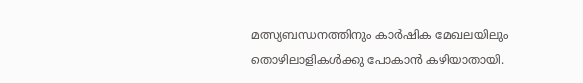മത്സ്യബന്ധനത്തിനും കാർഷിക മേഖലയിലും തൊഴിലാളികൾക്കു പോകാൻ കഴിയാതായി.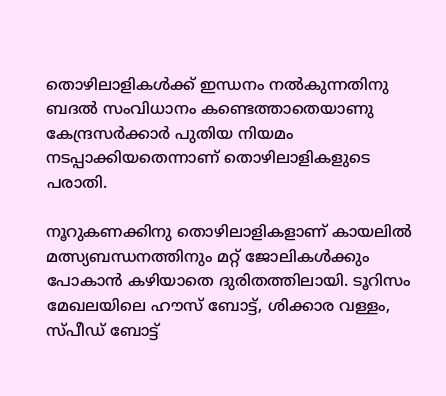തൊഴിലാളികൾക്ക് ഇന്ധനം നൽകുന്നതിനു ബദൽ സംവിധാനം കണ്ടെത്താതെയാണു കേന്ദ്രസർക്കാർ പുതിയ നിയമം നടപ്പാക്കിയതെന്നാണ് തൊഴിലാളികളുടെ പരാതി.

നൂറുകണക്കിനു തൊഴിലാളികളാണ് കായലിൽ മത്സ്യബന്ധനത്തിനും മറ്റ് ജോലികൾക്കും പോകാൻ കഴിയാതെ ദുരിതത്തിലായി. ടൂറിസം മേഖലയിലെ ഹൗസ് ബോട്ട്, ശിക്കാര വള്ളം, സ്‌പീഡ്‌ ബോട്ട്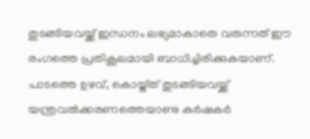തുടങ്ങിയവയ്ക്ക് ഇന്ധനം ലഭ്യമാകാതെ വരുന്നത് ഈ രംഗത്തെ പ്രതികൂലമായി ബാധിച്ചിരിക്കുകയാണ്. പാടത്തെ ഉഴവ്, കൊയ്ത്‌ത് തുടങ്ങിയവയ്ക്ക് യന്ത്രവൽക്കരണത്തെയാണു കർഷകർ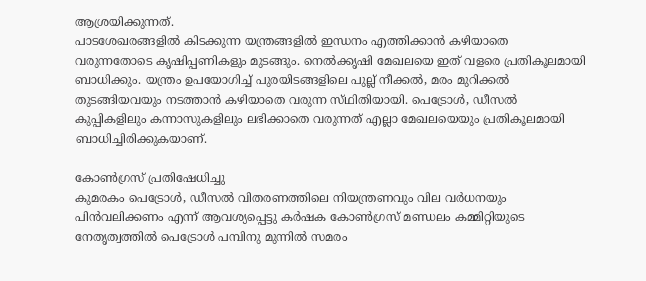ആശ്രയിക്കുന്നത്.
പാടശേഖരങ്ങളിൽ കിടക്കുന്ന യന്ത്രങ്ങളിൽ ഇന്ധനം എത്തിക്കാൻ കഴിയാതെ വരുന്നതോടെ കൃഷിപ്പണികളും മുടങ്ങും. നെൽക്കൃഷി മേഖലയെ ഇത് വളരെ പ്രതികൂലമായി ബാധിക്കും. യന്ത്രം ഉപയോഗിച്ച് പുരയിടങ്ങളിലെ പുല്ല് നീക്കൽ, മരം മുറിക്കൽ തുടങ്ങിയവയും നടത്താൻ കഴിയാതെ വരുന്ന സ്‌ഥിതിയായി. പെട്രോൾ, ഡീസൽ കുപ്പികളിലും കന്നാസുകളിലും ലഭിക്കാതെ വരുന്നത് എല്ലാ മേഖലയെയും പ്രതികൂലമായി ബാധിച്ചിരിക്കുകയാണ്.

കോൺഗ്രസ് പ്രതിഷേധിച്ചു
കുമരകം പെട്രോൾ, ഡീസൽ വിതരണത്തിലെ നിയന്ത്രണവും വില വർധനയും പിൻവലിക്കണം എന്ന് ആവശ്യപ്പെട്ടു കർഷക കോൺഗ്രസ് മണ്ഡലം കമ്മിറ്റിയുടെ നേതൃത്വത്തിൽ പെട്രോൾ പമ്പിനു മുന്നിൽ സമരം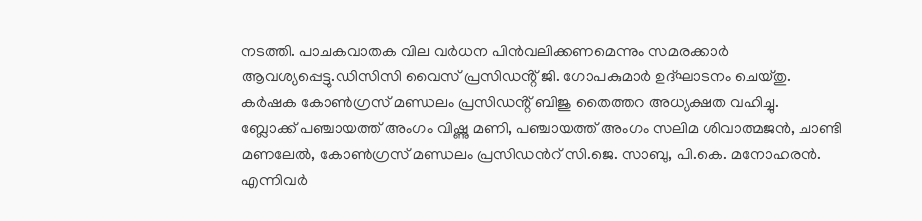നടത്തി. പാചകവാതക വില വർധന പിൻവലിക്കണമെന്നും സമരക്കാർ ആവശ്യപ്പെട്ടു.ഡിസിസി വൈസ് പ്രസിഡൻ്റ് ജി. ഗോപകുമാർ ഉദ്ഘാടനം ചെയ്തു. കർഷക കോൺഗ്രസ് മണ്ഡലം പ്രസിഡൻ്റ് ബിജു തൈത്തറ അധ്യക്ഷത വഹിച്ചു.
ബ്ലോക്ക് പഞ്ചായത്ത് അംഗം വിഷ്ണു മണി, പഞ്ചായത്ത് അംഗം സലിമ ശിവാത്മജൻ, ചാണ്ടി മണലേൽ, കോൺഗ്രസ് മണ്ഡലം പ്രസിഡൻറ് സി.ജെ. സാബു, പി.കെ. മനോഹരൻ. എന്നിവർ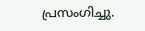പ്രസംഗിച്ചു.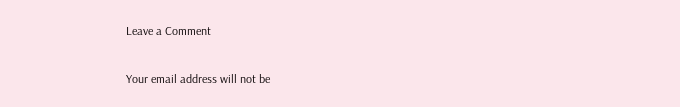Leave a Comment

Your email address will not be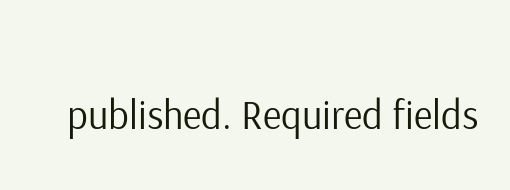published. Required fields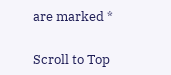are marked *

Scroll to Top